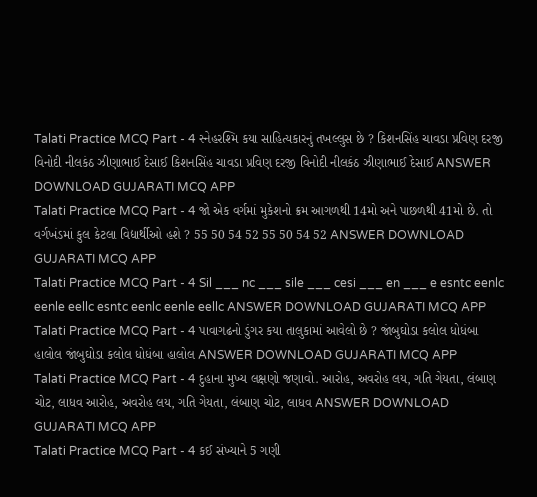Talati Practice MCQ Part - 4 સ્નેહરશ્મિ કયા સાહિત્યકારનું તખલ્લુસ છે ? કિશનસિંહ ચાવડા પ્રવિણ દરજી વિનોદી નીલકંઠ ઝીણાભાઈ દેસાઈ કિશનસિંહ ચાવડા પ્રવિણ દરજી વિનોદી નીલકંઠ ઝીણાભાઈ દેસાઈ ANSWER DOWNLOAD GUJARATI MCQ APP
Talati Practice MCQ Part - 4 જો એક વર્ગમાં મુકેશનો ક્રમ આગળથી 14મો અને પાછળથી 41મો છે. તો વર્ગખંડમાં કુલ કેટલા વિદ્યાર્થીઓ હશે ? 55 50 54 52 55 50 54 52 ANSWER DOWNLOAD GUJARATI MCQ APP
Talati Practice MCQ Part - 4 Sil ___ nc ___ sile ___ cesi ___ en ___ e esntc eenlc eenle eellc esntc eenlc eenle eellc ANSWER DOWNLOAD GUJARATI MCQ APP
Talati Practice MCQ Part - 4 પાવાગઢનો ડુંગર કયા તાલુકામાં આવેલો છે ? જાંબુઘોડા કલોલ ધોધંબા હાલોલ જાંબુઘોડા કલોલ ધોધંબા હાલોલ ANSWER DOWNLOAD GUJARATI MCQ APP
Talati Practice MCQ Part - 4 દુહાના મુખ્ય લક્ષણો જણાવો. આરોહ, અવરોહ લય, ગતિ ગેયતા, લંબાણ ચોટ, લાધવ આરોહ, અવરોહ લય, ગતિ ગેયતા, લંબાણ ચોટ, લાધવ ANSWER DOWNLOAD GUJARATI MCQ APP
Talati Practice MCQ Part - 4 કઈ સંખ્યાને 5 ગણી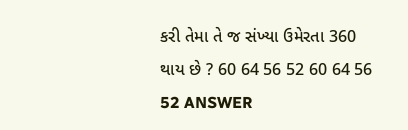કરી તેમા તે જ સંખ્યા ઉમેરતા 360 થાય છે ? 60 64 56 52 60 64 56 52 ANSWER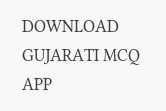DOWNLOAD GUJARATI MCQ APP